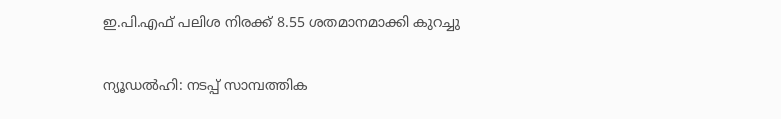ഇ.പി.എഫ് പലിശ നിരക്ക് 8.55 ശതമാനമാക്കി കുറച്ചു

ന്യൂഡല്‍ഹി: നടപ്പ് സാമ്പത്തിക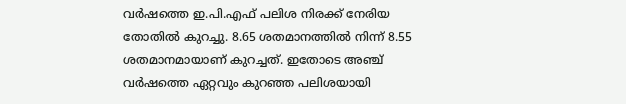വര്‍ഷത്തെ ഇ.പി.എഫ് പലിശ നിരക്ക് നേരിയ തോതില്‍ കുറച്ചു. 8.65 ശതമാനത്തില്‍ നിന്ന് 8.55 ശതമാനമായാണ് കുറച്ചത്. ഇതോടെ അഞ്ച് വര്‍ഷത്തെ ഏറ്റവും കുറഞ്ഞ പലിശയായി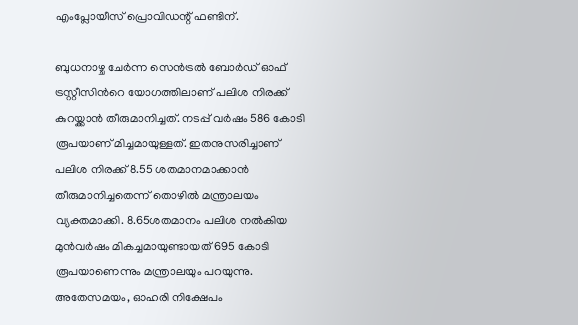എംപ്ലോയീസ് പ്രൊവിഡന്റ് ഫണ്ടിന്.

ബുധനാഴ്ച ചേര്‍ന്ന സെന്‍ട്രല്‍ ബോര്‍ഡ് ഓഫ് ട്രസ്റ്റീസിന്‍റെ യോഗത്തിലാണ് പലിശ നിരക്ക് കുറയ്ക്കാന്‍ തീരുമാനിച്ചത്. നടപ്പ് വര്‍ഷം 586 കോടി രൂപയാണ് മിച്ചമായുള്ളത്. ഇതനുസരിച്ചാണ് പലിശ നിരക്ക് 8.55 ശതമാനമാക്കാന്‍ തീരുമാനിച്ചതെന്ന് തൊഴില്‍ മന്ത്രാലയം വ്യക്തമാക്കി. 8.65ശതമാനം പലിശ നല്‍കിയ മുന്‍വര്‍ഷം മികച്ചമായുണ്ടായത് 695 കോടി രൂപയാണെന്നും മന്ത്രാലയും പറയുന്നു. അതേസമയം, ഓഹരി നിക്ഷേപം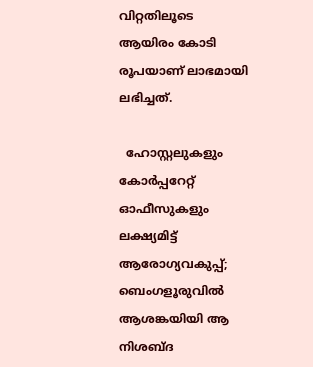വിറ്റതിലൂടെ ആയിരം കോടി രൂപയാണ് ലാഭമായി ലഭിച്ചത്.

  ഹോസ്റ്റലുകളും കോർപ്പറേറ്റ് ഓഫീസുകളും ലക്ഷ്യമിട്ട് ആരോഗ്യവകുപ്പ്; ബെംഗളൂരുവിൽ ആശങ്കയിയി ആ നിശബ്ദ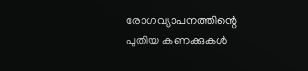രോഗവ്യാപനത്തിന്റെ പുതിയ കണക്കുകൾ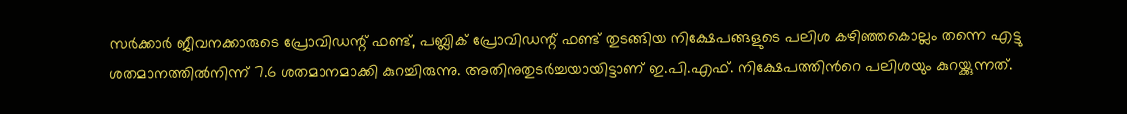സര്‍ക്കാര്‍ ജീവനക്കാരുടെ പ്രോവിഡന്റ് ഫണ്ട്, പബ്ലിക് പ്രോവിഡന്റ് ഫണ്ട് തുടങ്ങിയ നിക്ഷേപങ്ങളുടെ പലിശ കഴിഞ്ഞകൊല്ലം തന്നെ എട്ടു ശതമാനത്തില്‍നിന്ന് 7.6 ശതമാനമാക്കി കുറച്ചിരുന്നു. അതിനുതുടര്‍ച്ചയായിട്ടാണ് ഇ.പി.എഫ്. നിക്ഷേപത്തിന്‍റെ പലിശയും കുറയ്ക്കുന്നത്.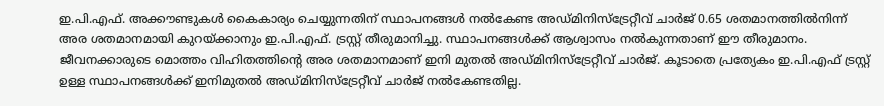ഇ.പി.എഫ്. അക്കൗണ്ടുകള്‍ കൈകാര്യം ചെയ്യുന്നതിന് സ്ഥാപനങ്ങള്‍ നല്‍കേണ്ട അഡ്മിനിസ്‌ട്രേറ്റീവ് ചാര്‍ജ് 0.65 ശതമാനത്തില്‍നിന്ന് അര ശതമാനമായി കുറയ്ക്കാനും ഇ.പി.എഫ്. ട്രസ്റ്റ് തീരുമാനിച്ചു. സ്ഥാപനങ്ങള്‍ക്ക് ആശ്വാസം നല്‍കുന്നതാണ് ഈ തീരുമാനം. ജീവനക്കാരുടെ മൊത്തം വിഹിതത്തിന്‍റെ അര ശതമാനമാണ് ഇനി മുതല്‍ അഡ്മിനിസ്‌ട്രേറ്റീവ് ചാര്‍ജ്. കൂടാതെ പ്രത്യേകം ഇ.പി.എഫ് ട്രസ്റ്റ്‌ ഉള്ള സ്ഥാപനങ്ങള്‍ക്ക് ഇനിമുതല്‍ അഡ്മിനിസ്‌ട്രേറ്റീവ് ചാര്‍ജ് നല്‍കേണ്ടതില്ല.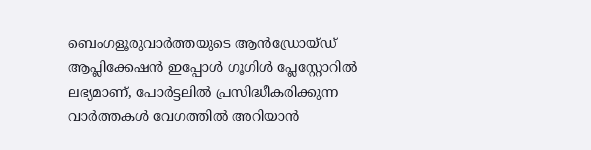ബെംഗളൂരുവാർത്തയുടെ ആൻഡ്രോയ്ഡ് ആപ്ലിക്കേഷൻ ഇപ്പോൾ ഗൂഗിൾ പ്ലേസ്റ്റോറിൽ ലഭ്യമാണ്, പോർട്ടലിൽ പ്രസിദ്ധീകരിക്കുന്ന വാർത്തകൾ വേഗത്തിൽ അറിയാൻ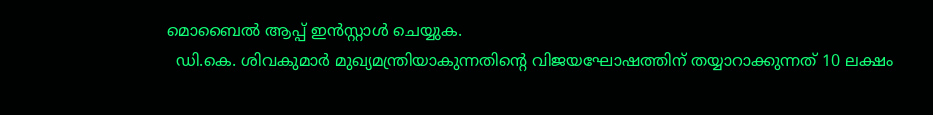മൊബൈൽ ആപ്പ് ഇൻസ്റ്റാൾ ചെയ്യുക.
  ഡി.കെ. ശിവകുമാർ മുഖ്യമന്ത്രിയാകുന്നതിന്റെ വിജയഘോഷത്തിന് തയ്യാറാക്കുന്നത് 10 ലക്ഷം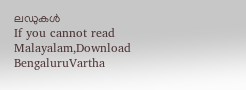ലഡുകൾ
If you cannot read Malayalam,Download BengaluruVartha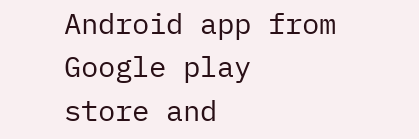Android app from Google play store and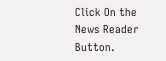Click On the News Reader Button.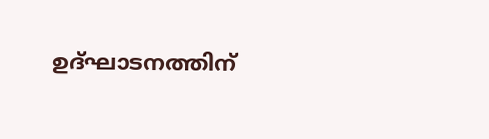ഉദ്ഘാടനത്തിന്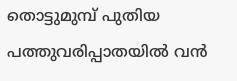തൊട്ടുമുമ്പ് പുതിയ പത്തുവരിപ്പാതയിൽ വൻ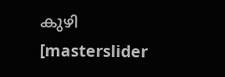കുഴി
[masterslider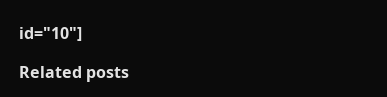id="10"]

Related posts